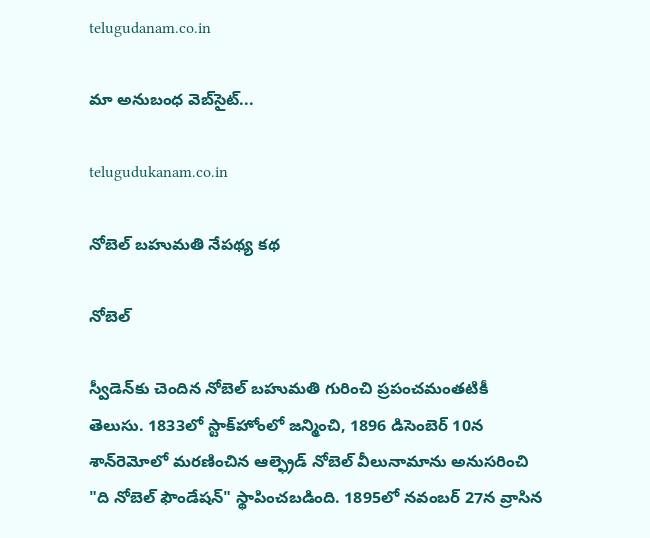telugudanam.co.in

మా అనుబంధ వెబ్‌సైట్...

telugudukanam.co.in

నోబెల్ బహుమతి నేపథ్య కథ

నోబెల్

స్వీడెన్‌కు చెందిన నోబెల్ బహుమతి గురించి ప్రపంచమంతటికీ తెలుసు. 1833లో స్టాక్‌హోంలో జన్మించి, 1896 డిసెంబెర్ 10న శాన్‌రెమోలో మరణించిన ఆల్ఫ్రెడ్ నోబెల్ వీలునామాను అనుసరించి "ది నోబెల్ ఫౌండేషన్" స్థాపించబడింది. 1895లో నవంబర్ 27న వ్రాసిన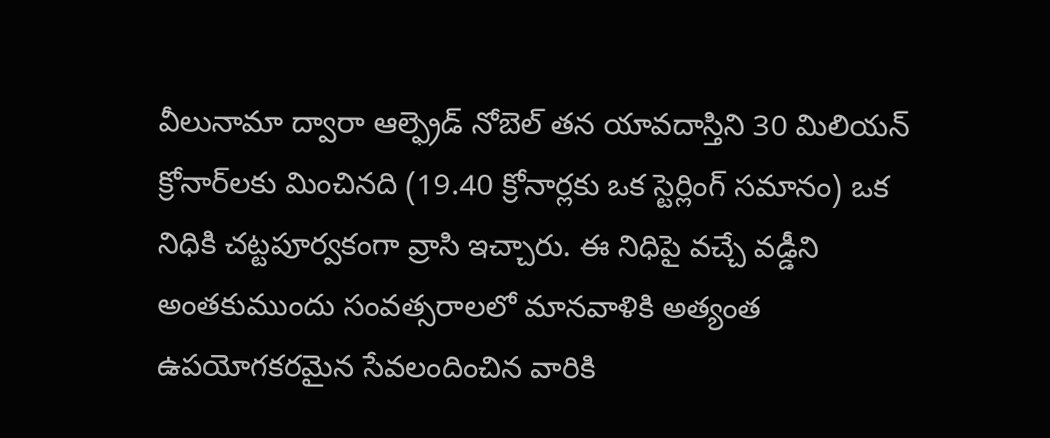వీలునామా ద్వారా ఆల్ఫ్రెడ్ నోబెల్ తన యావదాస్తిని 30 మిలియన్ క్రోనార్‌లకు మించినది (19.40 క్రోనార్లకు ఒక స్టెర్లింగ్ సమానం) ఒక నిధికి చట్టపూర్వకంగా వ్రాసి ఇచ్చారు. ఈ నిధిపై వచ్చే వడ్డీని అంతకుముందు సంవత్సరాలలో మానవాళికి అత్యంత ఉపయోగకరమైన సేవలందించిన వారికి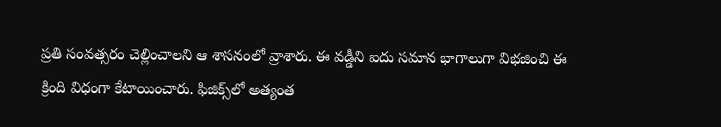ప్రతి సంవత్సరం చెల్లించాలని ఆ శాసనంలో వ్రాశారు. ఈ వడ్డీని ఐదు సమాన భాగాలుగా విభజించి ఈ క్రింది విధంగా కేటాయించారు. ఫిజిక్స్‌లో అత్యంత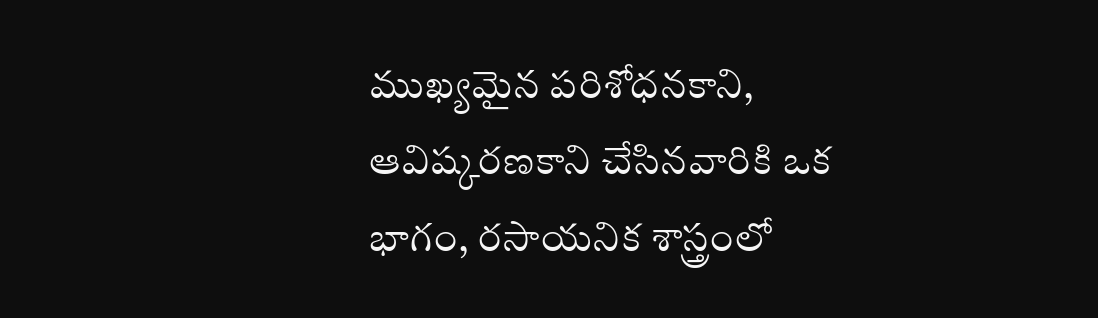ముఖ్యమైన పరిశోధనకాని, ఆవిష్కరణకాని చేసినవారికి ఒక భాగం, రసాయనిక శాస్త్రంలో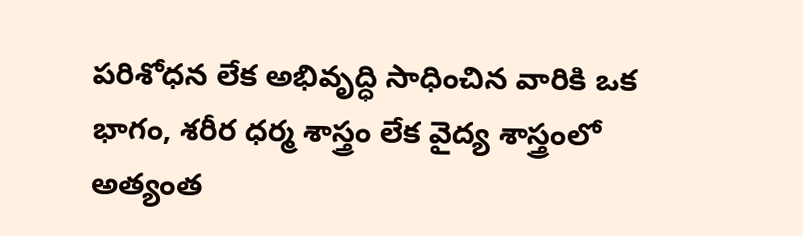పరిశోధన లేక అభివృద్ధి సాధించిన వారికి ఒక భాగం, శరీర ధర్మ శాస్త్రం లేక వైద్య శాస్త్రంలో అత్యంత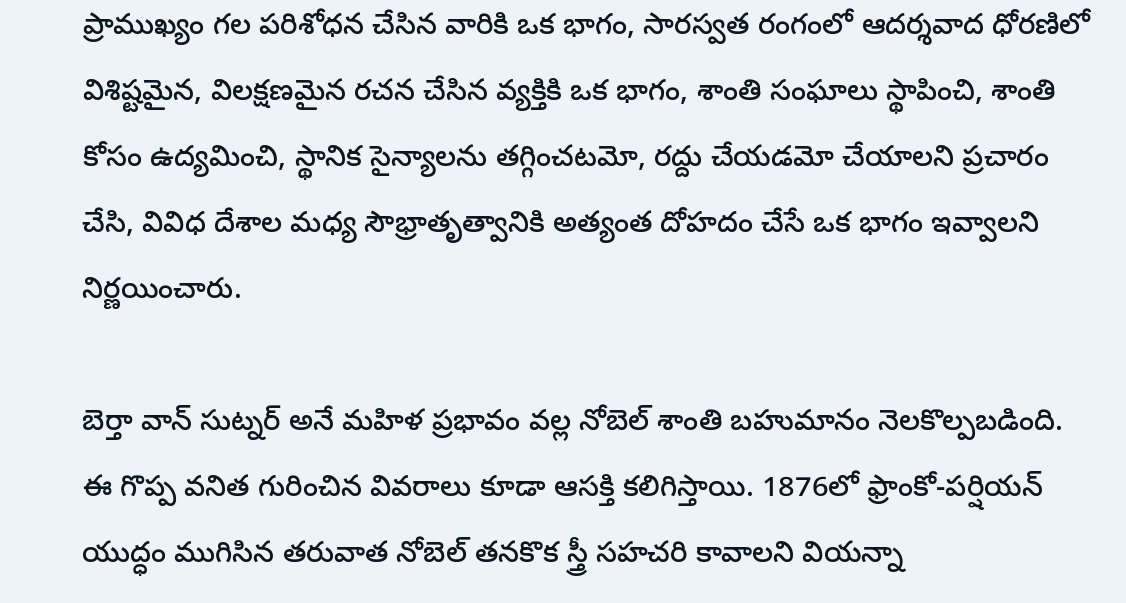ప్రాముఖ్యం గల పరిశోధన చేసిన వారికి ఒక భాగం, సారస్వత రంగంలో ఆదర్శవాద ధోరణిలో విశిష్టమైన, విలక్షణమైన రచన చేసిన వ్యక్తికి ఒక భాగం, శాంతి సంఘాలు స్థాపించి, శాంతి కోసం ఉద్యమించి, స్థానిక సైన్యాలను తగ్గించటమో, రద్దు చేయడమో చేయాలని ప్రచారం చేసి, వివిధ దేశాల మధ్య సౌభ్రాతృత్వానికి అత్యంత దోహదం చేసే ఒక భాగం ఇవ్వాలని నిర్ణయించారు.

బెర్తా వాన్ సుట్నర్ అనే మహిళ ప్రభావం వల్ల నోబెల్ శాంతి బహుమానం నెలకొల్పబడింది. ఈ గొప్ప వనిత గురించిన వివరాలు కూడా ఆసక్తి కలిగిస్తాయి. 1876లో ఫ్రాంకో-పర్షియన్ యుద్ధం ముగిసిన తరువాత నోబెల్ తనకొక స్త్రీ సహచరి కావాలని వియన్నా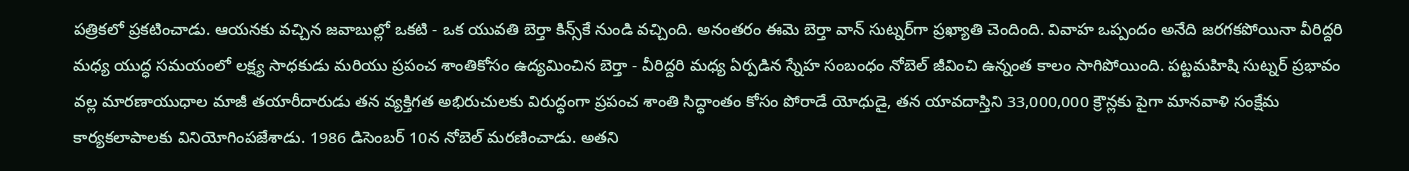పత్రికలో ప్రకటించాడు. ఆయనకు వచ్చిన జవాబుల్లో ఒకటి - ఒక యువతి బెర్తా కిన్స్‌కే నుండి వచ్చింది. అనంతరం ఈమె బెర్తా వాన్ సుట్నర్‌గా ప్రఖ్యాతి చెందింది. వివాహ ఒప్పందం అనేది జరగకపోయినా వీరిద్దరి మధ్య యుద్ధ సమయంలో లక్ష్య సాధకుడు మరియు ప్రపంచ శాంతికోసం ఉద్యమించిన బెర్తా - వీరిద్దరి మధ్య ఏర్పడిన స్నేహ సంబంధం నోబెల్ జీవించి ఉన్నంత కాలం సాగిపోయింది. పట్టమహిషి సుట్నర్ ప్రభావం వల్ల మారణాయుధాల మాజీ తయారీదారుడు తన వ్యక్తిగత అభిరుచులకు విరుద్ధంగా ప్రపంచ శాంతి సిద్ధాంతం కోసం పోరాడే యోధుడై, తన యావదాస్తిని 33,000,000 క్రౌన్లకు పైగా మానవాళి సంక్షేమ కార్యకలాపాలకు వినియోగింపజేశాడు. 1986 డిసెంబర్ 10న నోబెల్ మరణించాడు. అతని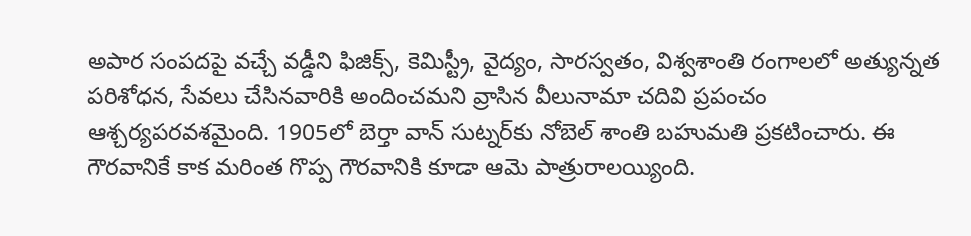అపార సంపదపై వచ్చే వడ్డీని ఫిజిక్స్, కెమిస్ట్రీ, వైద్యం, సారస్వతం, విశ్వశాంతి రంగాలలో అత్యున్నత పరిశోధన, సేవలు చేసినవారికి అందించమని వ్రాసిన వీలునామా చదివి ప్రపంచం ఆశ్చర్యపరవశమైంది. 1905లో బెర్తా వాన్ సుట్నర్‌కు నోబెల్ శాంతి బహుమతి ప్రకటించారు. ఈ గౌరవానికే కాక మరింత గొప్ప గౌరవానికి కూడా ఆమె పాత్రురాలయ్యింది.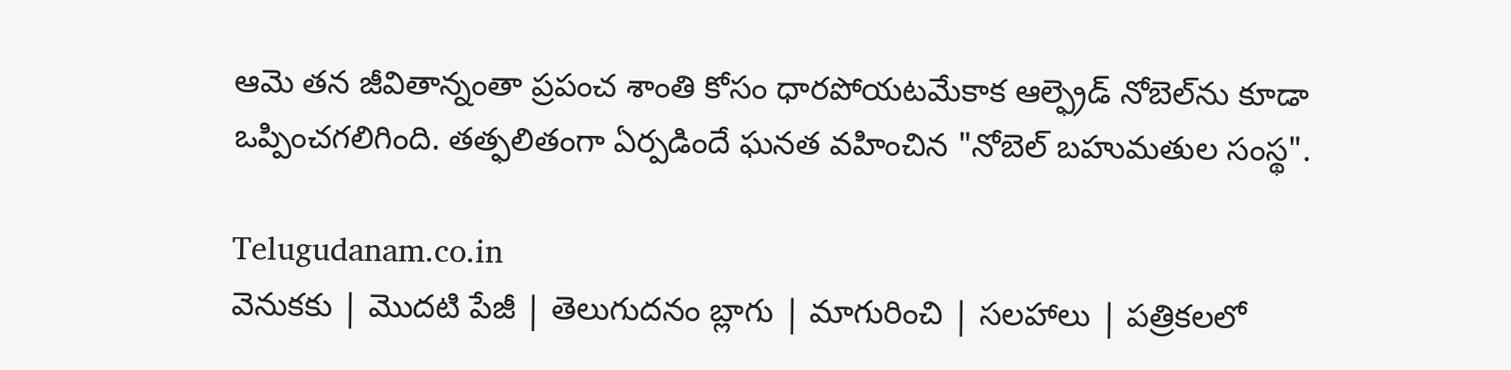ఆమె తన జీవితాన్నంతా ప్రపంచ శాంతి కోసం ధారపోయటమేకాక ఆల్ఫ్రెడ్ నోబెల్‌ను కూడా ఒప్పించగలిగింది. తత్ఫలితంగా ఏర్పడిందే ఘనత వహించిన "నోబెల్ బహుమతుల సంస్థ".

Telugudanam.co.in
వెనుకకు | మొదటి పేజీ | తెలుగుదనం బ్లాగు | మాగురించి | సలహాలు | పత్రికలలో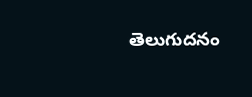తెలుగుదనం